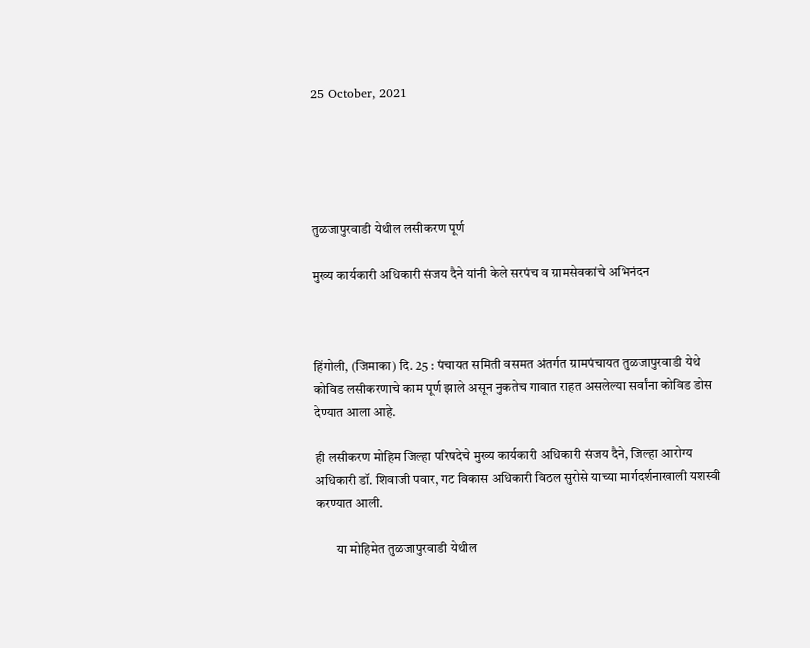25 October, 2021





तुळजापुरवाडी येथील लसीकरण पूर्ण

मुख्य कार्यकारी अधिकारी संजय दैने यांनी केले सरपंच व ग्रामसेवकांचे अभिनंदन



हिंगोली, (जिमाका) दि. 25 : पंचायत समिती वसमत अंतर्गत ग्रामपंचायत तुळजापुरवाडी येथे कोविड लसीकरणाचे काम पूर्ण झाले असून नुकतेच गावात राहत असलेल्या सर्वांना कोविड डोस देण्यात आला आहे.

ही लसीकरण मोहिम जिल्हा परिषदेचे मुख्य कार्यकारी अधिकारी संजय दैने, जिल्हा आरोग्य अधिकारी डॉ. शिवाजी पवार, गट विकास अधिकारी विठल सुरोसे याच्या मार्गदर्शनाखाली यशस्वी करण्यात आली.

        या मोहिमेत तुळजापुरवाडी येथील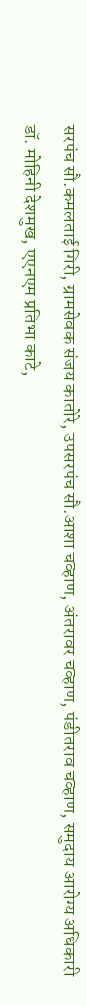सरपंच सौ.कमलताई गिरी, ग्रामसेवक संजय कातोरे, उपसरपंच सौ.आशा चव्हाण, अंतरावर चव्हाण, पंडीतराव चव्हाण, समुदाय आरोग्य अधिकारी डॉ. मोहिनी देशमुख, एएनएम प्रतिभा काटे,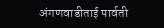अंगणवाडीताई पार्वती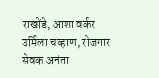राखोंडे, आशा वर्कर उर्मिला चव्हाण, रोजगार सेवक अनंता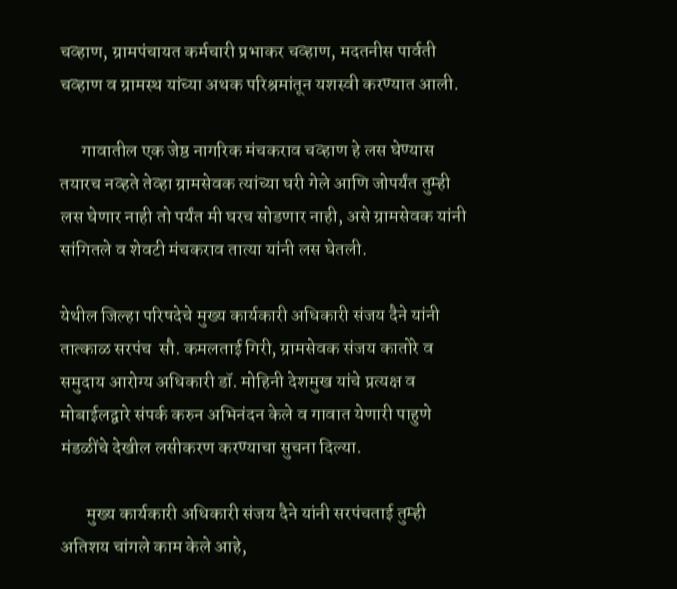चव्हाण, ग्रामपंचायत कर्मचारी प्रभाकर चव्हाण, मदतनीस पार्वती चव्हाण व ग्रामस्थ यांच्या अथक परिश्रमांतून यशस्वी करण्यात आली.

      गावातील एक जेष्ठ नागरिक मंचकराव चव्हाण हे लस घेण्यास तयारच नव्हते तेव्हा ग्रामसेवक त्यांच्या घरी गेले आणि जोपर्यंत तुम्ही लस घेणार नाही तो पर्यंत मी घरच सोडणार नाही, असे ग्रामसेवक यांनी सांगितले व शेवटी मंचकराव तात्या यांनी लस घेतली.

येथील जिल्हा परिषदेचे मुख्य कार्यकारी अधिकारी संजय दैने यांनी तात्काळ सरपंच  सौ. कमलताई गिरी, ग्रामसेवक संजय कातोरे व समुदाय आरोग्य अधिकारी डॉ. मोहिनी देशमुख यांचे प्रत्यक्ष व मोबाईलद्वारे संपर्क करुन अभिनंदन केले व गावात येणारी पाहुणे मंडळींचे देखील लसीकरण करण्याचा सुचना दिल्या.

       मुख्य कार्यकारी अधिकारी संजय दैने यांनी सरपंचताई तुम्ही अतिशय चांगले काम केले आहे,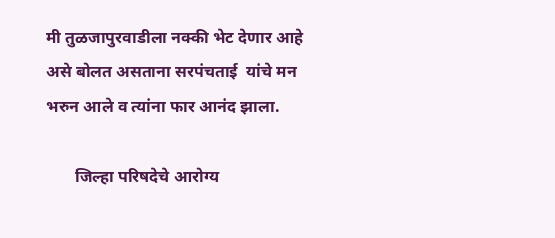मी तुळजापुरवाडीला नक्की भेट देणार आहे असे बोलत असताना सरपंचताई  यांचे मन भरुन आले व त्यांना फार आनंद झाला.

       जिल्हा परिषदेचे आरोग्य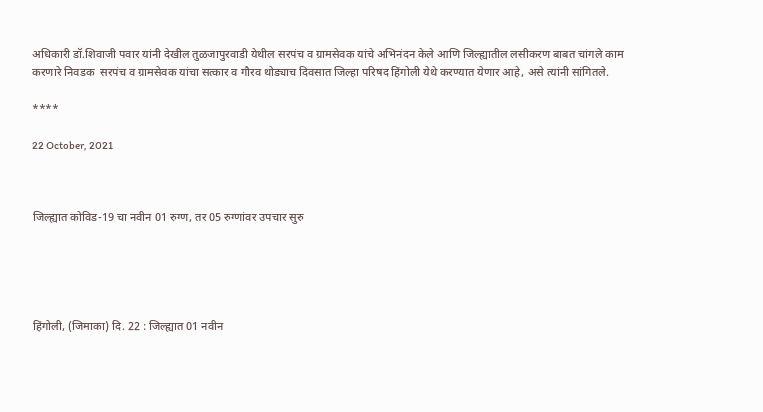अधिकारी डॉ.शिवाजी पवार यांनी देखील तुळजापुरवाडी येथील सरपंच व ग्रामसेवक यांचे अभिनंदन केले आणि जिल्ह्यातील लसीकरण बाबत चांगले काम करणारे निवडक  सरपंच व ग्रामसेवक यांचा सत्कार व गौरव थोड्याच दिवसात जिल्हा परिषद हिंगोली येथे करण्यात येणार आहे, असे त्यांनी सांगितले.

****

22 October, 2021



जिल्ह्यात कोविड-19 चा नवीन 01 रुग्ण, तर 05 रुग्णांवर उपचार सुरु





हिंगोली, (जिमाका) दि. 22 : जिल्ह्यात 01 नवीन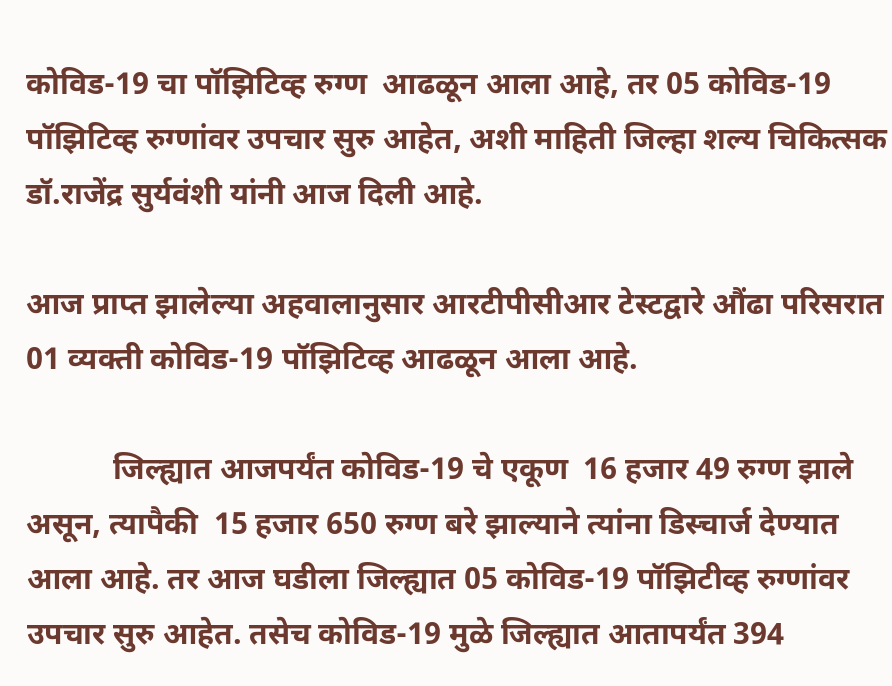कोविड-19 चा पॉझिटिव्ह रुग्ण  आढळून आला आहे, तर 05 कोविड-19 पॉझिटिव्ह रुग्णांवर उपचार सुरु आहेत, अशी माहिती जिल्हा शल्य चिकित्सक डॉ.राजेंद्र सुर्यवंशी यांनी आज दिली आहे.

आज प्राप्त झालेल्या अहवालानुसार आरटीपीसीआर टेस्टद्वारे औंढा परिसरात 01 व्यक्ती कोविड-19 पॉझिटिव्ह आढळून आला आहे.

           जिल्ह्यात आजपर्यंत कोविड-19 चे एकूण  16 हजार 49 रुग्ण झाले असून, त्यापैकी  15 हजार 650 रुग्ण बरे झाल्याने त्यांना डिस्चार्ज देण्यात आला आहे. तर आज घडीला जिल्ह्यात 05 कोविड-19 पॉझिटीव्ह रुग्णांवर उपचार सुरु आहेत. तसेच कोविड-19 मुळे जिल्ह्यात आतापर्यंत 394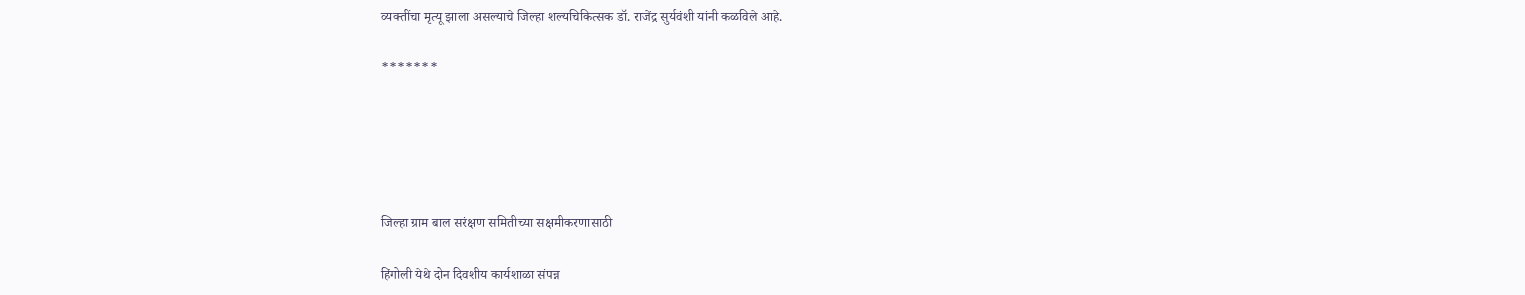व्यक्तींचा मृत्यू झाला असल्याचे जिल्हा शल्यचिकित्सक डॉ. राजेंद्र सुर्यवंशी यांनी कळविले आहे.

*******





जिल्हा ग्राम बाल सरंक्षण समितीच्या सक्षमीकरणासाठी

हिंगोली येथे दोन दिवशीय कार्यशाळा संपन्न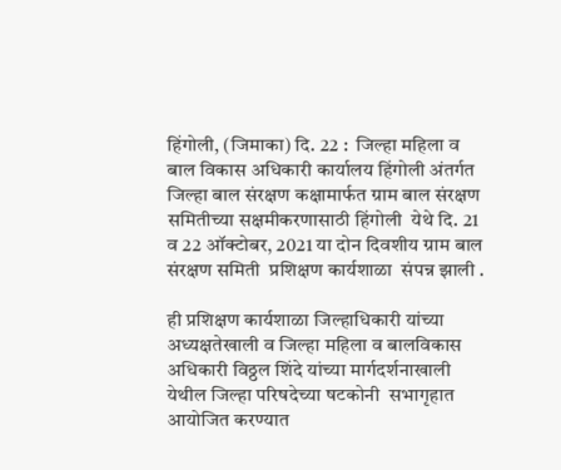हिंगोली, (जिमाका) दि. 22 :  जिल्हा महिला व बाल विकास अधिकारी कार्यालय हिंगोली अंतर्गत जिल्हा बाल संरक्षण कक्षामार्फत ग्राम बाल संरक्षण समितीच्या सक्षमीकरणासाठी हिंगोली  येथे दि. 21 व 22 ऑक्टोबर, 2021 या दोन दिवशीय ग्राम बाल संरक्षण समिती  प्रशिक्षण कार्यशाळा  संपन्न झाली .

ही प्रशिक्षण कार्यशाळा जिल्हाधिकारी यांच्या अध्यक्षतेखाली व जिल्हा महिला व बालविकास अधिकारी विठ्ठल शिंदे यांच्या मार्गदर्शनाखाली येथील जिल्हा परिषदेच्या षटकोनी  सभागृहात आयोजित करण्यात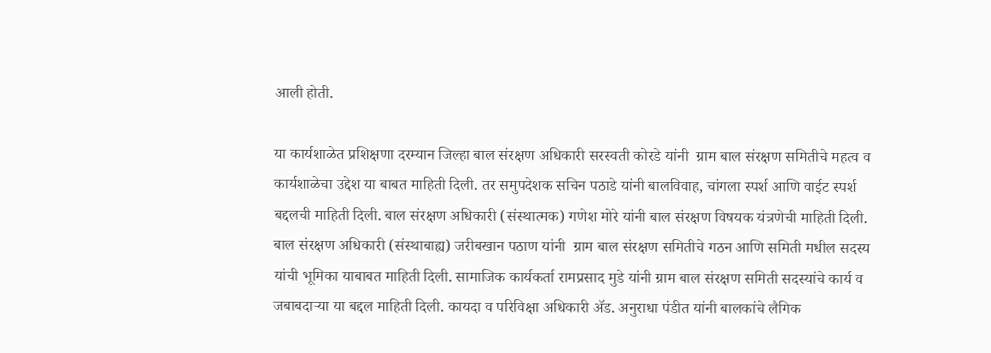आली होती.

या कार्यशाळेत प्रशिक्षणा दरम्यान जिल्हा बाल संरक्षण अधिकारी सरस्वती कोरडे यांनी  ग्राम बाल संरक्षण समितीचे महत्व व कार्यशाळेचा उद्देश या बाबत माहिती दिली. तर समुपदेशक सचिन पठाडे यांनी बालविवाह, चांगला स्पर्श आणि वाईट स्पर्श बद्दलची माहिती दिली. बाल संरक्षण अधिकारी (संस्थात्मक) गणेश मोरे यांनी बाल संरक्षण विषयक यंत्रणेची माहिती दिली. बाल संरक्षण अधिकारी (संस्थाबाह्य) जरीबखान पठाण यांनी  ग्राम बाल संरक्षण समितीचे गठन आणि समिती मधील सदस्य यांची भूमिका याबाबत माहिती दिली. सामाजिक कार्यकर्ता रामप्रसाद मुडे यांनी ग्राम बाल संरक्षण समिती सदस्यांचे कार्य व जबाबदाऱ्या या बद्दल माहिती दिली. कायदा व परिविक्षा अधिकारी ॲड. अनुराधा पंडीत यांनी बालकांचे लैगिक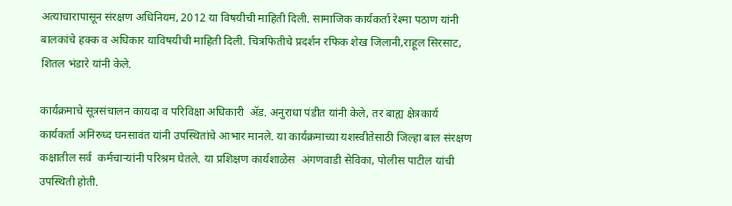अत्याचारापासून संरक्षण अधिनियम, 2012 या विषयीची माहिती दिली. सामाजिक कार्यकर्ता रेश्मा पठाण यांनी बालकांचे हक्क व अधिकार याविषयीची माहिती दिली. चित्रफितीचे प्रदर्शन रफिक शेख जिलानी,राहूल सिरसाट, शितल भंडारे यांनी केले.

कार्यक्रमाचे सूत्रसंचालन कायदा व परिविक्षा अधिकारी  ॲड. अनुराधा पंडीत यांनी केले, तर बाह्य क्षेत्रकार्य कार्यकर्ता अनिरुध्द घनसावंत यांनी उपस्थितांचे आभार मानले. या कार्यक्रमाच्या यशस्वीतेसाठी जिल्हा बाल संरक्षण कक्षातील सर्व  कर्मचाऱ्यांनी परिश्रम घेतले. या प्रशिक्षण कार्यशाळेस  अंगणवाडी सेविका, पोलीस पाटील यांची उपस्थिती होती.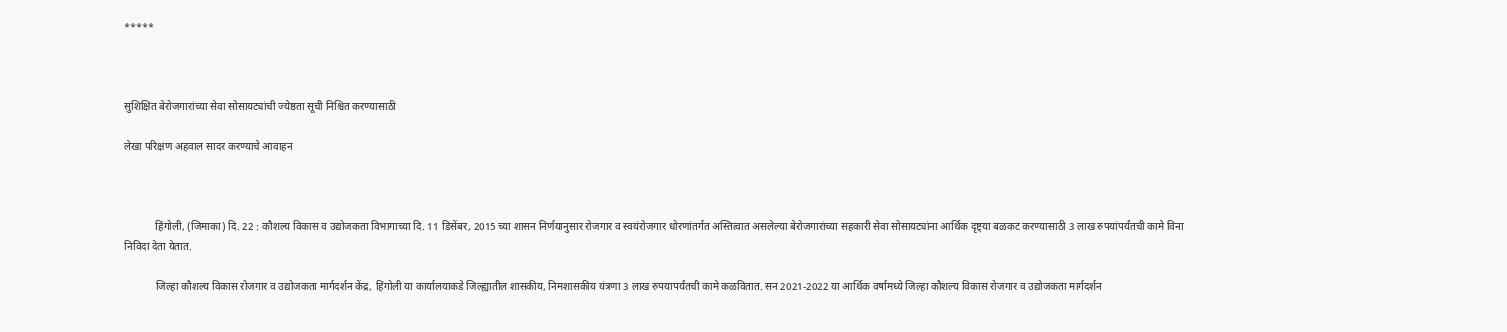*****



सुशिक्षित बेरोजगारांच्या सेवा सोसायट्यांची ज्येष्ठता सूची निश्चित करण्यासाठी

लेखा परिक्षण अहवाल सादर करण्याचे आवाहन



            हिंगोली, (जिमाका) दि. 22 : कौशल्य विकास व उद्योजकता विभागाच्या दि. 11 डिसेंबर, 2015 च्या शासन निर्णयानुसार रोजगार व स्वयंरोजगार धोरणांतर्गत अस्तित्वात असलेल्या बेरोजगारांच्या सहकारी सेवा सोसायट्यांना आर्थिक दृष्ट्या बळकट करण्यासाठी 3 लाख रुपयांपर्यंतची कामे विना निविदा देता येतात.

            जिल्हा कौशल्य विकास रोजगार व उद्योजकता मार्गदर्शन केंद्र, हिंगोली या कार्यालयाकडे जिल्ह्यातील शासकीय, निमशासकीय यंत्रणा 3 लाख रुपयापर्यंतची कामे कळवितात. सन 2021-2022 या आर्थिक वर्षामध्ये जिल्हा कौशल्य विकास रोजगार व उद्योजकता मार्गदर्शन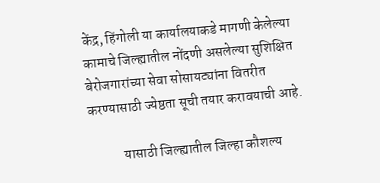केंद्र, हिंगोली या कार्यालयाकडे मागणी केलेल्या कामाचे जिल्ह्यातील नोंदणी असलेल्या सुशिक्षित बेरोजगारांच्या सेवा सोसायट्यांना वितरीत करण्यासाठी ज्येष्ठता सूची तयार करावयाची आहे.

            यासाठी जिल्ह्यातील जिल्हा कौशल्य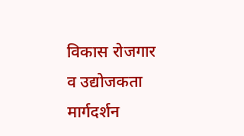विकास रोजगार व उद्योजकता मार्गदर्शन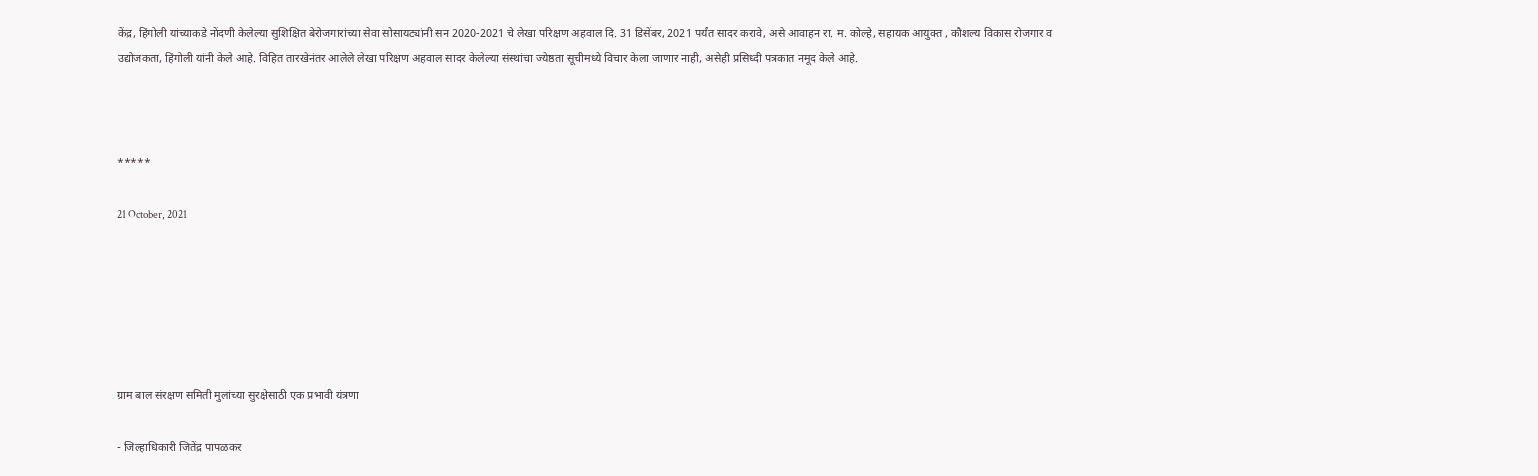केंद्र, हिंगोली यांच्याकडे नोंदणी केलेल्या सुशिक्षित बेरोजगारांच्या सेवा सोसायट्यांनी सन 2020-2021 चे लेखा परिक्षण अहवाल दि. 31 डिसेंबर, 2021 पर्यंत सादर करावे, असे आवाहन रा. म. कोल्हे, सहायक आयुक्त , कौशल्य विकास रोजगार व उद्योजकता, हिंगोली यांनी केले आहे. विहित तारखेनंतर आलेले लेखा परिक्षण अहवाल सादर केलेल्या संस्थांचा ज्येष्ठता सूचीमध्ये विचार केला जाणार नाही, असेही प्रसिध्दी पत्रकात नमूद केले आहे.



*****

21 October, 2021






ग्राम बाल संरक्षण समिती मुलांच्या सुरक्षेसाठी एक प्रभावी यंत्रणा

- जिल्हाधिकारी जितेंद्र पापळकर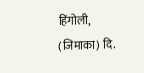हिंगोली, (जिमाका) दि.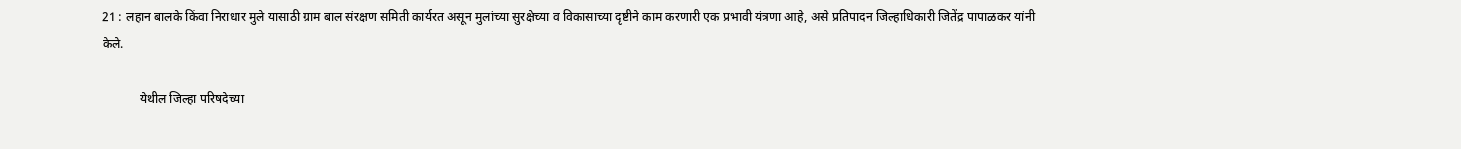21 : लहान बालके किंवा निराधार मुले यासाठी ग्राम बाल संरक्षण समिती कार्यरत असून मुलांच्या सुरक्षेच्या व विकासाच्या दृष्टीने काम करणारी एक प्रभावी यंत्रणा आहे, असे प्रतिपादन जिल्हाधिकारी जितेंद्र पापाळकर यांनी केले.

            येथील जिल्हा परिषदेच्या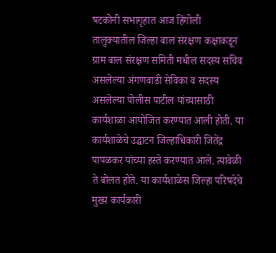षटकोनी सभागृहात आज हिंगोली तालुक्यातील जिल्हा बाल संरक्षण कक्षाकडून ग्राम बाल संरक्षण समिती मधील सदस्य सचिव असलेल्या अंगणवाडी सेविका व सदस्य असलेल्या पोलीस पाटील यांच्यासाठी कार्यशाळा आयोजित करण्यात आली होती. या कार्यशाळेचे उद्घाटन जिल्हाधिकारी जितेंद्र पापळकर यांच्या हस्ते करण्यात आले. त्यावेळी ते बोलत होते. या कार्यशाळेस जिल्हा परिषदेचे मुख्य कार्यकारी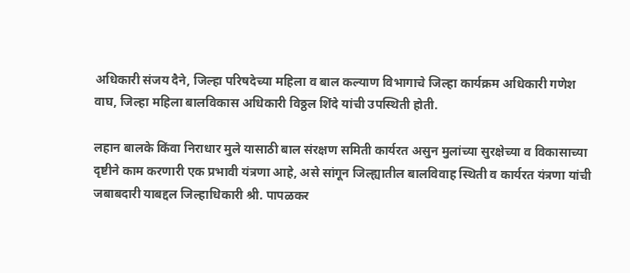अधिकारी संजय दैने, जिल्हा परिषदेच्या महिला व बाल कल्याण विभागाचे जिल्हा कार्यक्रम अधिकारी गणेश वाघ, जिल्हा महिला बालविकास अधिकारी विठ्ठल शिंदे यांची उपस्थिती होती.

लहान बालके किंवा निराधार मुले यासाठी बाल संरक्षण समिती कार्यरत असुन मुलांच्या सुरक्षेच्या व विकासाच्या दृष्टीने काम करणारी एक प्रभावी यंत्रणा आहे, असे सांगून जिल्ह्यातील बालविवाह स्थिती व कार्यरत यंत्रणा यांची जबाबदारी याबद्दल जिल्हाधिकारी श्री. पापळकर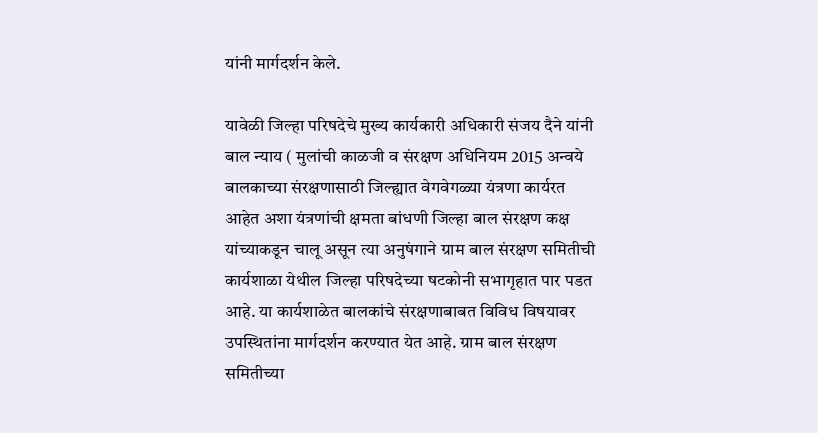यांनी मार्गदर्शन केले.

यावेळी जिल्हा परिषदेचे मुख्य कार्यकारी अधिकारी संजय दैने यांनी बाल न्याय ( मुलांची काळजी व संरक्षण अधिनियम 2015 अन्वये बालकाच्या संरक्षणासाठी जिल्ह्यात वेगवेगळ्या यंत्रणा कार्यरत आहेत अशा यंत्रणांची क्षमता बांधणी जिल्हा बाल संरक्षण कक्ष यांच्याकडून चालू असून त्या अनुषंगाने ग्राम बाल संरक्षण समितीची कार्यशाळा येथील जिल्हा परिषदेच्या षटकोनी सभागृहात पार पडत आहे. या कार्यशाळेत बालकांचे संरक्षणाबाबत विविध विषयावर उपस्थितांना मार्गदर्शन करण्यात येत आहे. ग्राम बाल संरक्षण समितीच्या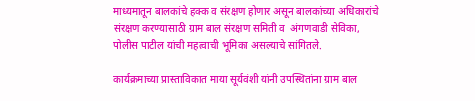माध्यमातून बालकांचे हक्क व संरक्षण होणार असून बालकांच्या अधिकारांचे संरक्षण करण्यासाठी ग्राम बाल संरक्षण समिती व  अंगणवाडी सेविका, पोलीस पाटील यांची महत्वाची भूमिका असल्याचे सांगितले.

कार्यक्रमाच्या प्रास्ताविकात माया सूर्यवंशी यांनी उपस्थितांना ग्राम बाल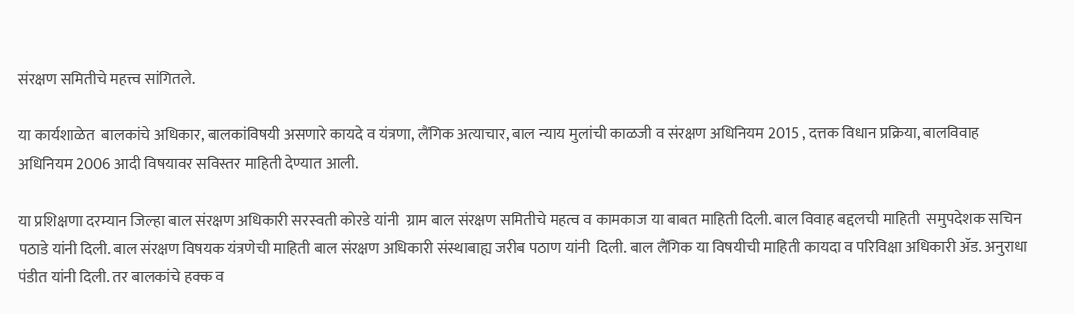संरक्षण समितीचे महत्त्व सांगितले.

या कार्यशाळेत  बालकांचे अधिकार, बालकांविषयी असणारे कायदे व यंत्रणा, लैंगिक अत्याचार, बाल न्याय मुलांची काळजी व संरक्षण अधिनियम 2015 , दत्तक विधान प्रक्रिया, बालविवाह अधिनियम 2006 आदी विषयावर सविस्तर माहिती देण्यात आली.

या प्रशिक्षणा दरम्यान जिल्हा बाल संरक्षण अधिकारी सरस्वती कोरडे यांनी  ग्राम बाल संरक्षण समितीचे महत्व व कामकाज या बाबत माहिती दिली. बाल विवाह बद्दलची माहिती  समुपदेशक सचिन पठाडे यांनी दिली. बाल संरक्षण विषयक यंत्रणेची माहिती बाल संरक्षण अधिकारी संस्थाबाह्य जरीब पठाण यांनी  दिली. बाल लैंगिक या विषयीची माहिती कायदा व परिविक्षा अधिकारी ॲड. अनुराधा पंडीत यांनी दिली. तर बालकांचे हक्क व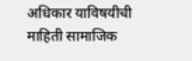अधिकार याविषयीची माहिती सामाजिक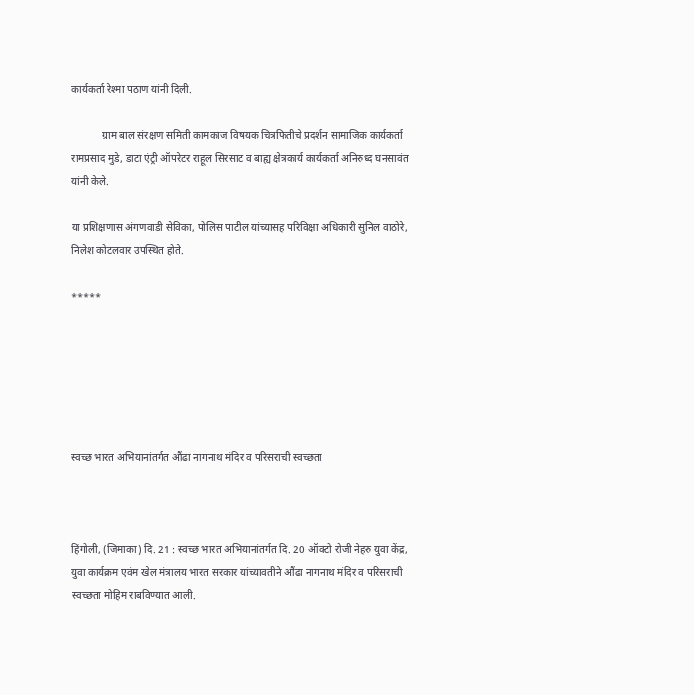कार्यकर्ता रेश्मा पठाण यांनी दिली.

            ग्राम बाल संरक्षण समिती कामकाज विषयक चित्रफितीचे प्रदर्शन सामाजिक कार्यकर्ता रामप्रसाद मुडे, डाटा एंट्री ऑपरेटर राहूल सिरसाट व बाह्य क्षेत्रकार्य कार्यकर्ता अनिरुध्द घनसावंत यांनी केले.

या प्रशिक्षणास अंगणवाडी सेविका, पोलिस पाटील यांच्यासह परिविक्षा अधिकारी सुनिल वाठोरे, निलेश कोटलवार उपस्थित होते.

*****






स्वच्छ भारत अभियानांतर्गत औंढा नागनाथ मंदिर व परिसराची स्वच्छता



हिंगोली, (जिमाका) दि. 21 : स्वच्छ भारत अभियानांतर्गत दि. 20 ऑक्टो रोजी नेहरु युवा केंद्र, युवा कार्यक्रम एवंम खेल मंत्रालय भारत सरकार यांच्यावतीने औंढा नागनाथ मंदिर व परिसराची स्वच्छता मोहिम राबविण्यात आली.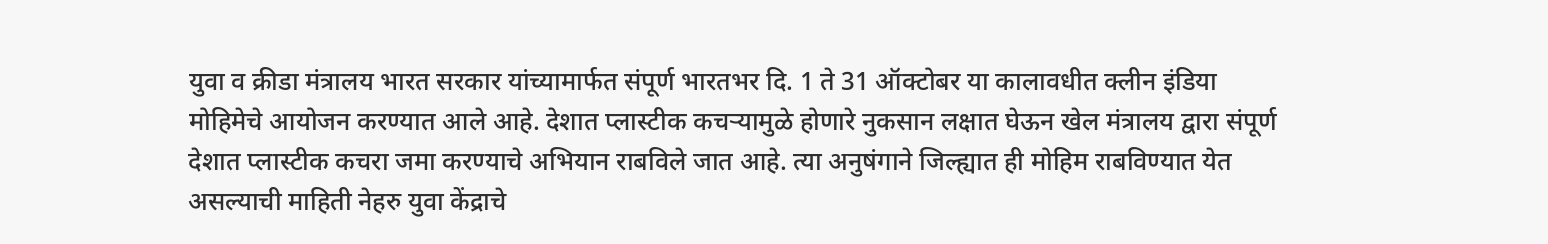युवा व क्रीडा मंत्रालय भारत सरकार यांच्यामार्फत संपूर्ण भारतभर दि. 1 ते 31 ऑक्टोबर या कालावधीत क्लीन इंडिया मोहिमेचे आयोजन करण्यात आले आहे. देशात प्लास्टीक कचऱ्यामुळे होणारे नुकसान लक्षात घेऊन खेल मंत्रालय द्वारा संपूर्ण देशात प्लास्टीक कचरा जमा करण्याचे अभियान राबविले जात आहे. त्या अनुषंगाने जिल्ह्यात ही मोहिम राबविण्यात येत असल्याची माहिती नेहरु युवा केंद्राचे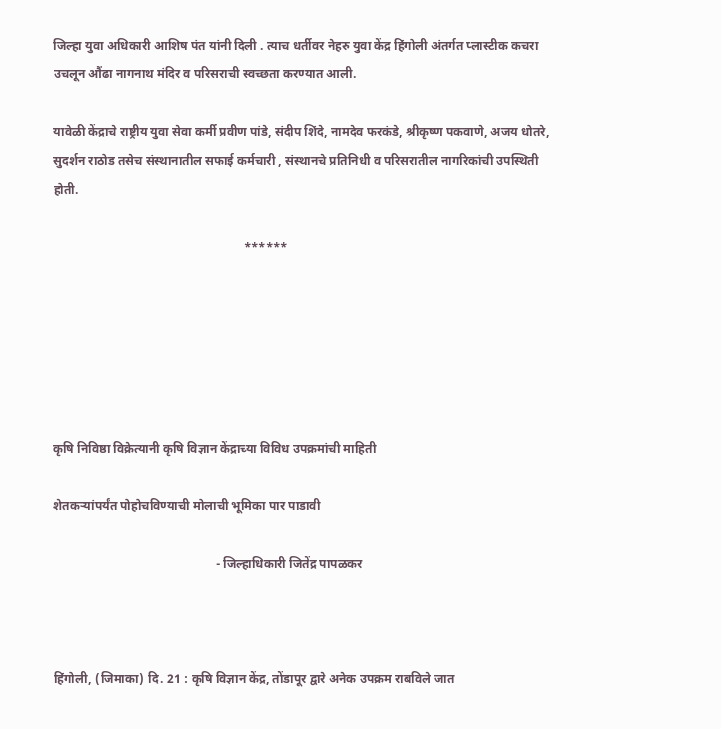जिल्हा युवा अधिकारी आशिष पंत यांनी दिली . त्याच धर्तीवर नेहरु युवा केंद्र हिंगोली अंतर्गत प्लास्टीक कचरा उचलून औंढा नागनाथ मंदिर व परिसराची स्वच्छता करण्यात आली.

यावेळी केंद्राचे राष्ट्रीय युवा सेवा कर्मी प्रवीण पांडे, संदीप शिंदे, नामदेव फरकंडे, श्रीकृष्ण पकवाणे, अजय धोतरे, सुदर्शन राठोड तसेच संस्थानातील सफाई कर्मचारी , संस्थानचे प्रतिनिधी व परिसरातील नागरिकांची उपस्थिती होती.

                                                             ******






कृषि निविष्ठा विक्रेत्यानी कृषि विज्ञान केंद्राच्या विविध उपक्रमांची माहिती

शेतकऱ्यांपर्यंत पोहोचविण्याची मोलाची भूमिका पार पाडावी

                                                    - जिल्हाधिकारी जितेंद्र पापळकर



हिंगोली, (जिमाका) दि. 21 : कृषि विज्ञान केंद्र, तोंडापूर द्वारे अनेक उपक्रम राबविले जात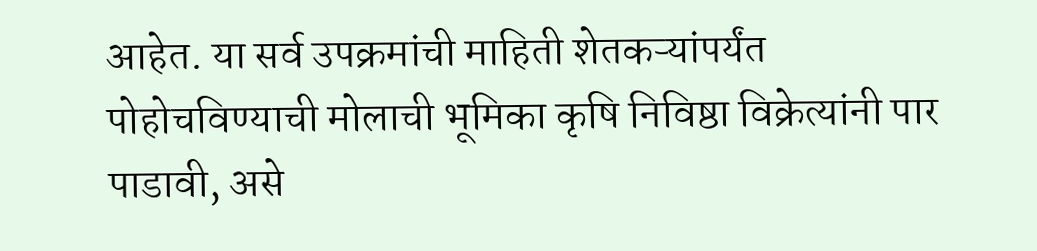आहेत. या सर्व उपक्रमांची माहिती शेतकऱ्यांपर्यंत पोहोचविण्याची मोलाची भूमिका कृषि निविष्ठा विक्रेत्यांनी पार पाडावी, असे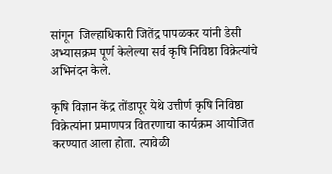सांगून  जिल्हाधिकारी जितेंद्र पापळकर यांनी डेसी अभ्यासक्रम पूर्ण केलेल्या सर्व कृषि निविष्ठा विक्रेत्यांचे अभिनंदन केले.

कृषि विज्ञान केंद्र तोंडापूर येथे उत्तीर्ण कृषि निविष्ठा विक्रेत्यांना प्रमाणपत्र वितरणाचा कार्यक्रम आयोजित करण्यात आला होता. त्यावेळी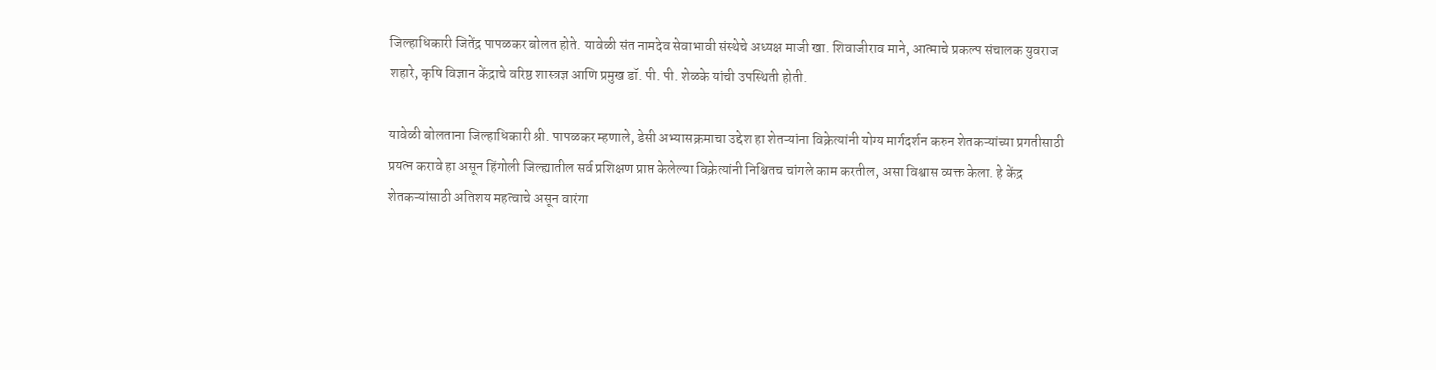जिल्हाधिकारी जितेंद्र पापळकर बोलत होते. यावेळी संत नामदेव सेवाभावी संस्थेचे अध्यक्ष माजी खा. शिवाजीराव माने, आत्माचे प्रकल्प संचालक युवराज शहारे, कृषि विज्ञान केंद्राचे वरिष्ठ शास्त्रज्ञ आणि प्रमुख डॉ. पी. पी. शेळके यांची उपस्थिती होती.

यावेळी बोलताना जिल्हाधिकारी श्री. पापळकर म्हणाले, डेसी अभ्यासक्रमाचा उद्देश हा शेतऱ्यांना विक्रेत्यांनी योग्य मार्गदर्शन करुन शेतकऱ्यांच्या प्रगतीसाठी  प्रयत्न करावे हा असून हिंगोली जिल्ह्यातील सर्व प्रशिक्षण प्राप्त केलेल्या विक्रेत्यांनी निश्चितच चांगले काम करतील, असा विश्वास व्यक्त केला. हे केंद्र शेतकऱ्यांसाठी अतिशय महत्वाचे असून वारंगा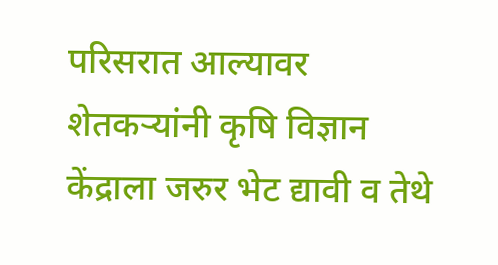परिसरात आल्यावर शेतकऱ्यांनी कृषि विज्ञान केंद्राला जरुर भेट द्यावी व तेथे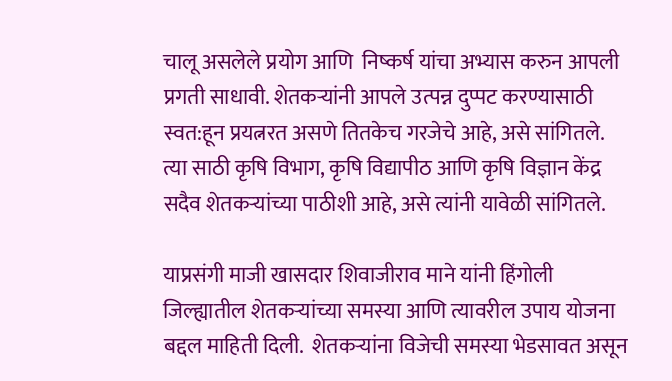चालू असलेले प्रयोग आणि  निष्कर्ष यांचा अभ्यास करुन आपली प्रगती साधावी. शेतकऱ्यांनी आपले उत्पन्न दुप्पट करण्यासाठी स्वत:हून प्रयत्नरत असणे तितकेच गरजेचे आहे, असे सांगितले. त्या साठी कृषि विभाग, कृषि विद्यापीठ आणि कृषि विज्ञान केंद्र सदैव शेतकऱ्यांच्या पाठीशी आहे, असे त्यांनी यावेळी सांगितले.

याप्रसंगी माजी खासदार शिवाजीराव माने यांनी हिंगोली जिल्ह्यातील शेतकऱ्यांच्या समस्या आणि त्यावरील उपाय योजना बद्दल माहिती दिली.  शेतकऱ्यांना विजेची समस्या भेडसावत असून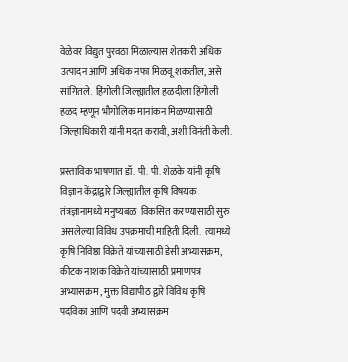वेळेवर विद्युत पुरवठा मिळाल्यास शेतकरी अधिक उत्पादन आणि अधिक नफा मिळवू शकतील, असे सांगितले.  हिंगोली जिल्ह्यातील हळदीला हिंगोली हळद म्हणून भौगोलिक मानांकन मिळण्यासाठी जिल्हाधिकारी यांनी मदत करावी, अशी विनंती केली.

प्रस्ताविक भाषणात डॉ. पी. पी. शेळके यांनी कृषि विज्ञान केंद्राद्वारे जिल्ह्यातील कृषि विषयक तंत्रज्ञानामध्ये मनुष्यबळ  विकसित करण्यासाठी सुरु असलेल्या विविध उपक्रमाची माहिती दिली.  त्यामध्ये कृषि निविष्ठा विक्रेते यांच्यासाठी डेसी अभ्यासक्रम, कीटक नाशक विक्रेते यांच्यासाठी प्रमाणपत्र अभ्यासक्रम , मुक्त विद्यापीठ द्वारे विविध कृषि पदविका आणि पदवी अभ्यासक्रम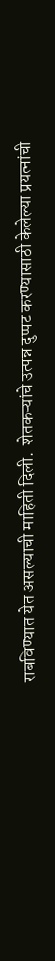राबविण्यात येत असल्याची माहिती दिली.  शेतकऱ्यांचे उत्पन्न दुप्पट करण्यासाठी केलेल्या प्रयत्नांची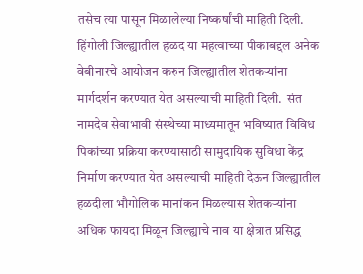तसेच त्या पासून मिळालेल्या निष्कर्षांची माहिती दिली.  हिंगोली जिल्ह्यातील हळद या महत्वाच्या पीकाबद्दल अनेक वेबीनारचे आयोजन करुन जिल्ह्यातील शेतकऱ्यांना मार्गदर्शन करण्यात येत असल्याची माहिती दिली.  संत नामदेव सेवाभावी संस्थेच्या माध्यमातून भविष्यात विविध पिकांच्या प्रक्रिया करण्यासाठी सामुदायिक सुविधा केंद्र निर्माण करण्यात येत असल्याची माहिती देऊन जिल्ह्यातील हळदीला भौगोलिक मानांकन मिळल्यास शेतकऱ्यांना अधिक फायदा मिळून जिल्ह्याचे नाव या क्षेत्रात प्रसिद्ध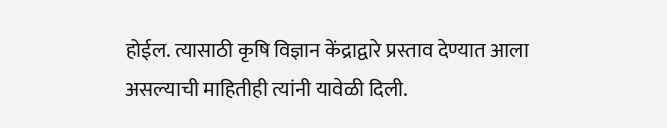होईल. त्यासाठी कृषि विज्ञान केंद्राद्वारे प्रस्ताव देण्यात आला असल्याची माहितीही त्यांनी यावेळी दिली.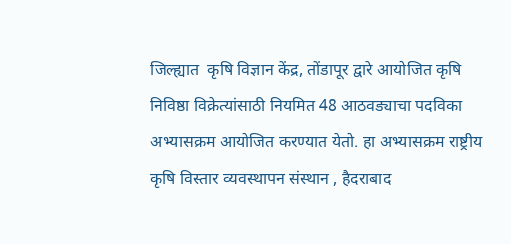जिल्ह्यात  कृषि विज्ञान केंद्र, तोंडापूर द्वारे आयोजित कृषि निविष्ठा विक्रेत्यांसाठी नियमित 48 आठवड्याचा पदविका अभ्यासक्रम आयोजित करण्यात येतो. हा अभ्यासक्रम राष्ट्रीय कृषि विस्तार व्यवस्थापन संस्थान , हैदराबाद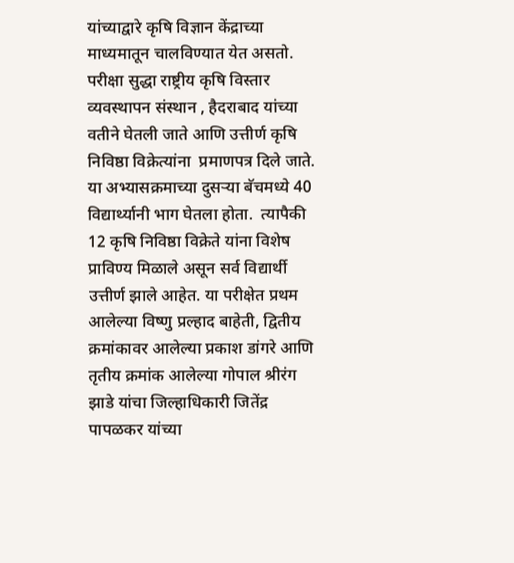यांच्याद्वारे कृषि विज्ञान केंद्राच्या माध्यमातून चालविण्यात येत असतो. परीक्षा सुद्धा राष्ट्रीय कृषि विस्तार व्यवस्थापन संस्थान , हैदराबाद यांच्या वतीने घेतली जाते आणि उत्तीर्ण कृषि निविष्ठा विक्रेत्यांना  प्रमाणपत्र दिले जाते.  या अभ्यासक्रमाच्या दुसऱ्या बॅचमध्ये 40 विद्यार्थ्यानी भाग घेतला होता.  त्यापैकी 12 कृषि निविष्ठा विक्रेते यांना विशेष प्राविण्य मिळाले असून सर्व विद्यार्थी उत्तीर्ण झाले आहेत. या परीक्षेत प्रथम आलेल्या विष्णु प्रल्हाद बाहेती, द्वितीय क्रमांकावर आलेल्या प्रकाश डांगरे आणि तृतीय क्रमांक आलेल्या गोपाल श्रीरंग झाडे यांचा जिल्हाधिकारी जितेंद्र पापळकर यांच्या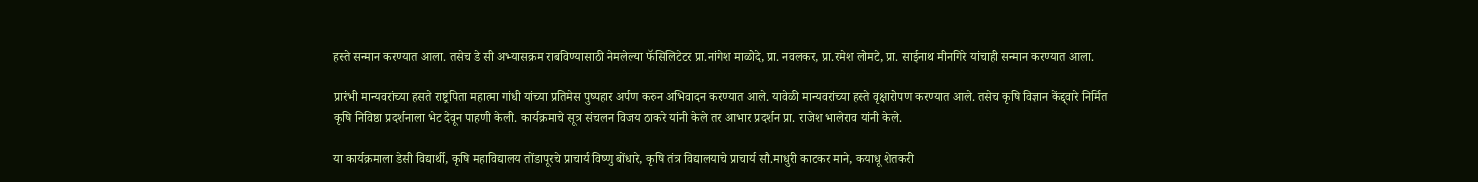हस्ते सन्मान करण्यात आला. तसेच डे सी अभ्यासक्रम राबविण्यासाठी नेमलेल्या फॅसिलिटेटर प्रा.नांगेश माळोदे, प्रा. नवलकर, प्रा.रमेश लोमटे, प्रा. साईनाथ मीनगिरे यांचाही सन्मान करण्यात आला.

प्रारंभी मान्यवरांच्या हसते राष्ट्रपिता महात्मा गांधी यांच्या प्रतिमेस पुष्पहार अर्पण करुन अभिवादन करण्यात आले. यावेळी मान्यवरांच्या हस्ते वृक्षारोपण करण्यात आले. तसेच कृषि विज्ञान केंद्द्वारे निर्मित कृषि निविष्ठा प्रदर्शनाला भेट देवून पाहणी केली. कार्यक्रमाचे सूत्र संचलन विजय ठाकरे यांनी केले तर आभार प्रदर्शन प्रा. राजेश भालेराव यांनी केले.

या कार्यक्रमाला डेसी विद्यार्थी, कृषि महाविद्यालय तोंडापूरचे प्राचार्य विष्णु बोंधारे, कृषि तंत्र विद्यालयाचे प्राचार्य सौ.माधुरी काटकर माने, कयाधू शेतकरी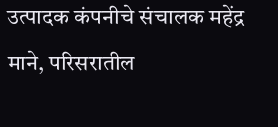उत्पादक कंपनीचे संचालक महेंद्र माने, परिसरातील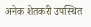अनेक शेतकरी उपस्थित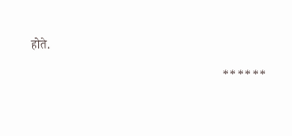होते.

                                                             ******